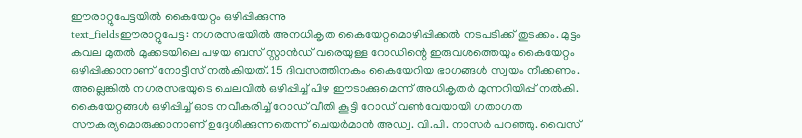ഈരാറ്റുപേട്ടയിൽ കൈയേറ്റം ഒഴിപ്പിക്കുന്നു
text_fieldsഈരാറ്റുപേട്ട: നഗരസഭയിൽ അനധികൃത കൈയേറ്റമൊഴിപ്പിക്കൽ നടപടിക്ക് തുടക്കം. മുട്ടം കവല മുതൽ മുക്കടയിലെ പഴയ ബസ് സ്റ്റാൻഡ് വരെയുള്ള റോഡിന്റെ ഇരുവശത്തെയും കൈയേറ്റം ഒഴിപ്പിക്കാനാണ് നോട്ടീസ് നൽകിയത്. 15 ദിവസത്തിനകം കൈയേറിയ ഭാഗങ്ങൾ സ്വയം നീക്കണം. അല്ലെങ്കിൽ നഗരസഭയുടെ ചെലവിൽ ഒഴിപ്പിച്ച് പിഴ ഈടാക്കുമെന്ന് അധികൃതർ മുന്നറിയിപ്പ് നൽകി.
കൈയേറ്റങ്ങൾ ഒഴിപ്പിച്ച് ഓട നവീകരിച്ച് റോഡ് വീതി കൂട്ടി റോഡ് വൺവേയായി ഗതാഗത സൗകര്യമൊരുക്കാനാണ് ഉദ്ദേശിക്കുന്നതെന്ന് ചെയർമാൻ അഡ്വ. വി.പി. നാസർ പറഞ്ഞു. വൈസ്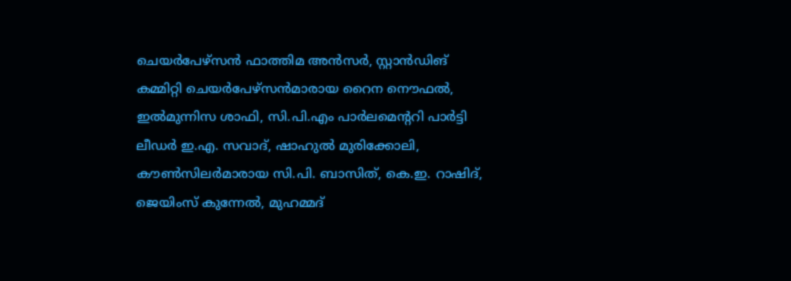ചെയർപേഴ്സൻ ഫാത്തിമ അൻസർ, സ്റ്റാൻഡിങ് കമ്മിറ്റി ചെയർപേഴ്സൻമാരായ റൈന നൌഫൽ, ഇൽമുന്നിസ ശാഫി, സി.പി.എം പാർലമെന്ററി പാർട്ടി ലീഡർ ഇ.എ. സവാദ്, ഷാഹുൽ മുരിക്കോലി, കൗൺസിലർമാരായ സി.പി. ബാസിത്, കെ.ഇ. റാഷിദ്, ജെയിംസ് കുന്നേൽ, മുഹമ്മദ്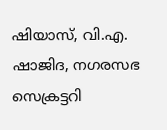ഷിയാസ്, വി.എ. ഷാജിദ, നഗരസഭ സെക്രട്ടറി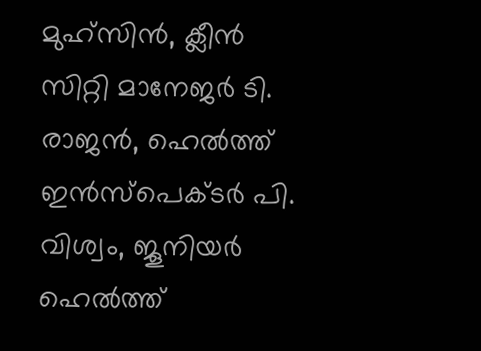മുഹ്സിൻ, ക്ലീൻ സിറ്റി മാനേജർ ടി. രാജൻ, ഹെൽത്ത് ഇൻസ്പെക്ടർ പി. വിശ്വം, ജൂനിയർ ഹെൽത്ത്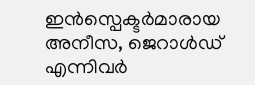ഇൻസ്പെക്ടർമാരായ അനീസ, ജെറാൾഡ് എന്നിവർ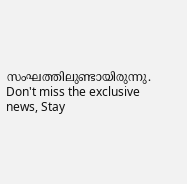സംഘത്തിലുണ്ടായിരുന്നു.
Don't miss the exclusive news, Stay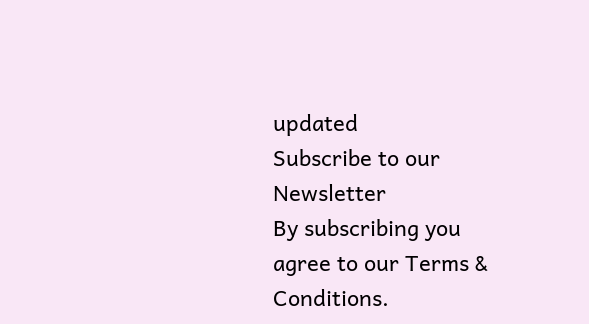updated
Subscribe to our Newsletter
By subscribing you agree to our Terms & Conditions.